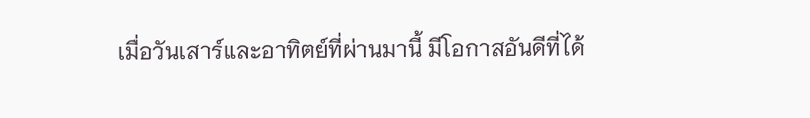เมื่อวันเสาร์และอาทิตย์ที่ผ่านมานี้ มีโอกาสอันดีที่ได้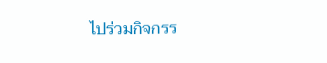ไปร่วมกิจกรร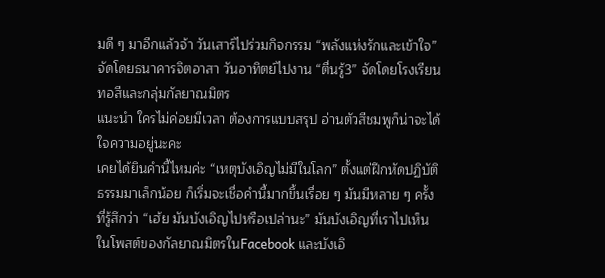มดี ๆ มาอีกแล้วจ้า วันเสาร์ไปร่วมกิจกรรม “พลังแห่งรักและเข้าใจ” จัดโดยธนาคารจิตอาสา วันอาทิตย์ไปงาน “ตื่นรู้3” จัดโดยโรงเรียนทอสีและกลุ่มกัลยาณมิตร
แนะนำ ใครไม่ค่อยมีเวลา ต้องการแบบสรุป อ่านตัวสีชมพูก็น่าจะได้ใจความอยู่นะคะ
เคยได้ยินคำนี้ไหมค่ะ “เหตุบังเอิญไม่มีในโลก” ตั้งแต่ฝึกหัดปฏิบัติธรรมมาเล็กน้อย ก็เริ่มจะเชื่อคำนี้มากขึ้นเรื่อย ๆ มันมีหลาย ๆ ครั้งที่รู้สึกว่า “เฮ้ย มันบังเอิญไปหรือเปล่านะ” มันบังเอิญที่เราไปเห็นในโพสต์ของกัลยาณมิตรในFacebook และบังเอิ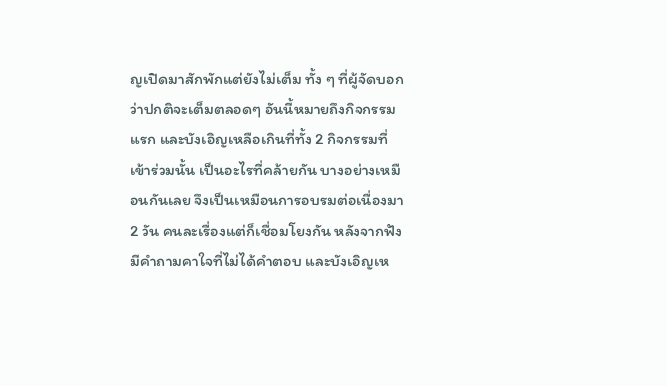ญเปิดมาสักพักแต่ยังไม่เต็ม ทั้ง ๆ ที่ผู้จัดบอกว่าปกติจะเต็มตลอดๆ อันนี้หมายถึงกิจกรรมแรก และบังเอิญเหลือเกินที่ทั้ง 2 กิจกรรมที่เข้าร่วมนั้น เป็นอะไรที่คล้ายกัน บางอย่างเหมือนกันเลย จึงเป็นเหมือนการอบรมต่อเนื่องมา 2 วัน คนละเรื่องแต่ก็เชื่อมโยงกัน หลังจากฟังมีคำถามคาใจที่ไม่ได้คำตอบ และบังเอิญเห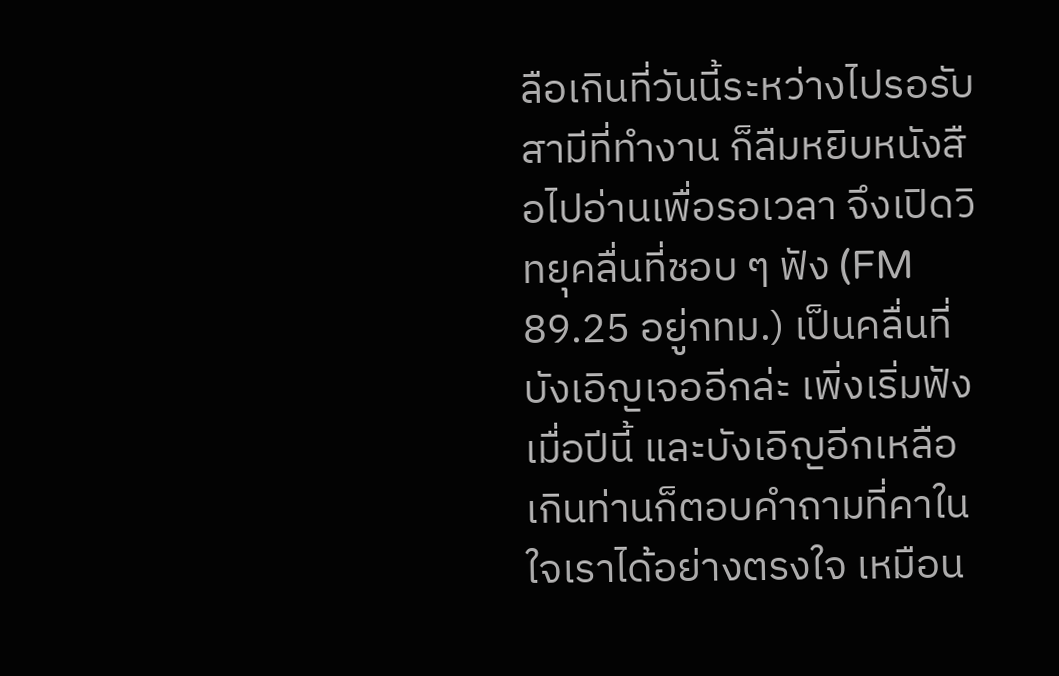ลือเกินที่วันนี้ระหว่างไปรอรับสามีที่ทำงาน ก็ลืมหยิบหนังสือไปอ่านเพื่อรอเวลา จึงเปิดวิทยุคลื่นที่ชอบ ๆ ฟัง (FM 89.25 อยู่กทม.) เป็นคลื่นที่บังเอิญเจออีกล่ะ เพิ่งเริ่มฟังเมื่อปีนี้ และบังเอิญอีกเหลือเกินท่านก็ตอบคำถามที่คาในใจเราได้อย่างตรงใจ เหมือน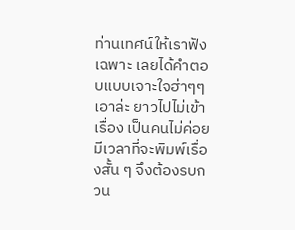ท่านเทศน์ให้เราฟังเฉพาะ เลยได้คำตอบแบบเจาะใจฮ่าๆๆ เอาล่ะ ยาวไปไม่เข้าเรื่อง เป็นคนไม่ค่อยมีเวลาที่จะพิมพ์เรื่องสั้น ๆ จึงต้องรบกวน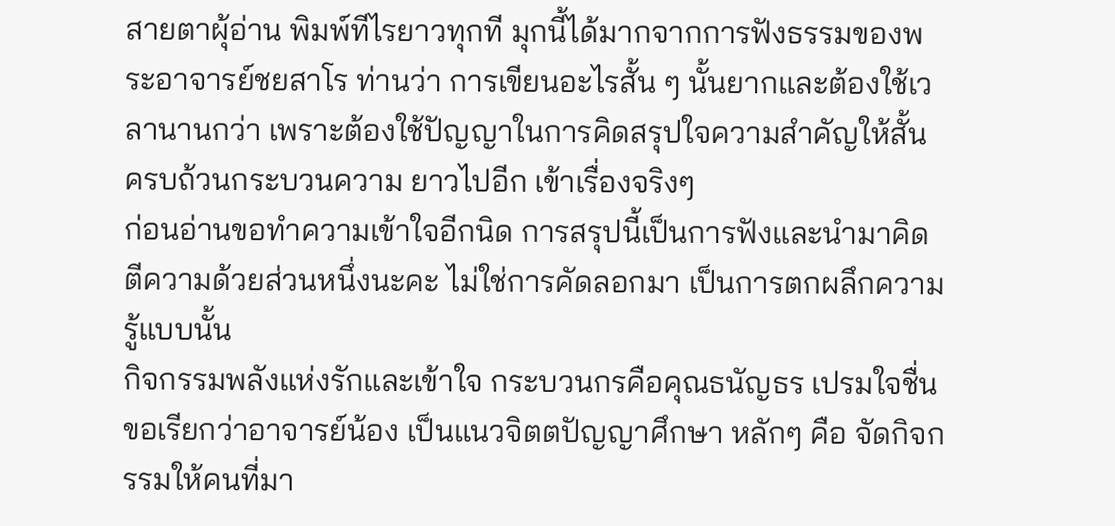สายตาผุ้อ่าน พิมพ์ทีไรยาวทุกที มุกนี้ได้มากจากการฟังธรรมของพระอาจารย์ชยสาโร ท่านว่า การเขียนอะไรสั้น ๆ นั้นยากและต้องใช้เวลานานกว่า เพราะต้องใช้ปัญญาในการคิดสรุปใจความสำคัญให้สั้น ครบถ้วนกระบวนความ ยาวไปอีก เข้าเรื่องจริงๆ
ก่อนอ่านขอทำความเข้าใจอีกนิด การสรุปนี้เป็นการฟังและนำมาคิดตีความด้วยส่วนหนึ่งนะคะ ไม่ใช่การคัดลอกมา เป็นการตกผลึกความรู้แบบนั้น
กิจกรรมพลังแห่งรักและเข้าใจ กระบวนกรคือคุณธนัญธร เปรมใจชื่น ขอเรียกว่าอาจารย์น้อง เป็นแนวจิตตปัญญาศึกษา หลักๆ คือ จัดกิจกรรมให้คนที่มา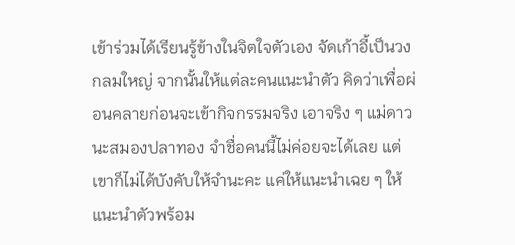เข้าร่วมได้เรียนรู้ข้างในจิตใจตัวเอง จัดเก้าอี้เป็นวงกลมใหญ่ จากนั้นให้แต่ละคนแนะนำตัว คิดว่าเพื่อผ่อนคลายก่อนจะเข้ากิจกรรมจริง เอาจริง ๆ แม่ดาวนะสมองปลาทอง จำชื่อคนนี้ไม่ค่อยจะได้เลย แต่เขาก็ไม่ได้บังคับให้จำนะคะ แค่ให้แนะนำเฉย ๆ ให้แนะนำตัวพร้อม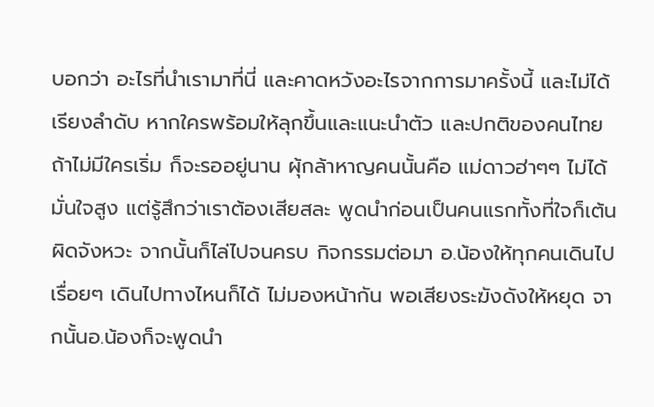บอกว่า อะไรที่นำเรามาที่นี่ และคาดหวังอะไรจากการมาครั้งนี้ และไม่ได้เรียงลำดับ หากใครพร้อมให้ลุกขึ้นและแนะนำตัว และปกติของคนไทย ถ้าไม่มีใครเริ่ม ก็จะรออยู่นาน ผุ้กล้าหาญคนนั้นคือ แม่ดาวฮ่าๆๆ ไม่ได้มั่นใจสูง แต่รู้สึกว่าเราต้องเสียสละ พูดนำก่อนเป็นคนแรกทั้งที่ใจก็เต้นผิดจังหวะ จากนั้นก็ไล่ไปจนครบ กิจกรรมต่อมา อ.น้องให้ทุกคนเดินไปเรื่อยๆ เดินไปทางไหนก็ได้ ไม่มองหน้ากัน พอเสียงระฆังดังให้หยุด จากนั้นอ.น้องก็จะพูดนำ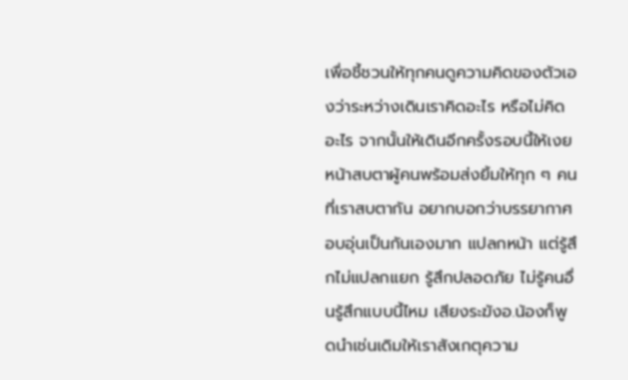เพื่อชี้ชวนให้ทุกคนดูความคิดของตัวเองว่าระหว่างเดินเราคิดอะไร หรือไม่คิดอะไร จากนั้นให้เดินอีกครั้งรอบนี้ให้เงยหน้าสบตาผู้คนพร้อมส่งยิ้มให้ทุก ๆ คนที่เราสบตากัน อยากบอกว่าบรรยากาศอบอุ่นเป็นกันเองมาก แปลกหน้า แต่รู้สึกไม่แปลกแยก รู้สึกปลอดภัย ไม่รู้คนอื่นรู้สึกแบบนี้ไหม เสียงระฆังอ.น้องก็พูดนำเช่นเดิมให้เราสังเกตุความ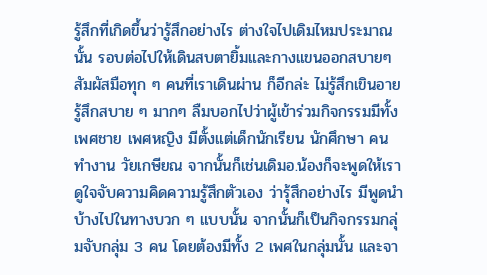รู้สึกที่เกิดขึ้นว่ารู้สึกอย่างไร ต่างใจไปเดิมไหมประมาณนั้น รอบต่อไปให้เดินสบตายิ้มและกางแขนออกสบายๆ สัมผัสมือทุก ๆ คนที่เราเดินผ่าน ก็อีกล่ะ ไม่รู้สึกเขินอาย รู้สึกสบาย ๆ มากๆ ลืมบอกไปว่าผู้เข้าร่วมกิจกรรมมีทั้งเพศชาย เพศหญิง มีตั้งแต่เด็กนักเรียน นักศึกษา คนทำงาน วัยเกษียณ จากนั้นก็เช่นเดิมอ.น้องก็จะพูดให้เราดูใจจับความคิดความรู้สึกตัวเอง ว่ารุ้สึกอย่างไร มีพูดนำบ้างไปในทางบวก ๆ แบบนั้น จากนั้นก็เป็นกิจกรรมกลุ่มจับกลุ่ม 3 คน โดยต้องมีทั้ง 2 เพศในกลุ่มนั้น และจา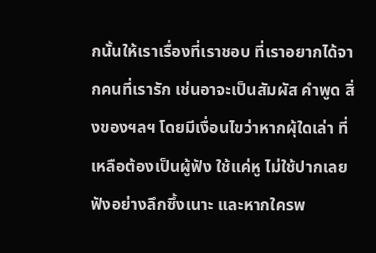กนั้นให้เราเรื่องที่เราชอบ ที่เราอยากได้จากคนที่เรารัก เช่นอาจะเป็นสัมผัส คำพูด สิ่งของฯลฯ โดยมีเงื่อนไขว่าหากผุ้ใดเล่า ที่เหลือต้องเป็นผู้ฟัง ใช้แค่หู ไม่ใช้ปากเลย ฟังอย่างลึกซึ้งเนาะ และหากใครพ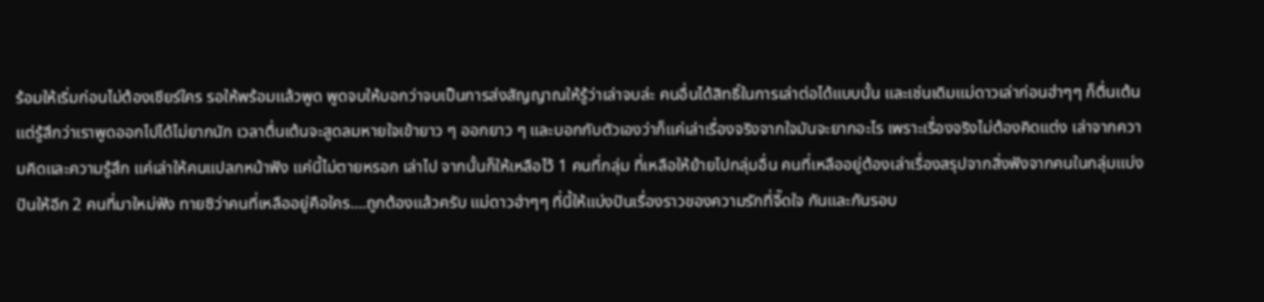ร้อมให้เริ่มก่อนไม่ต้องเชียร์ใคร รอให้พร้อมแล้วพูด พูดจบให้บอกว่าจบเป็นการส่งสัญญาณให้รู้ว่าเล่าจบล่ะ คนอื่นได้สิทธิ์ในการเล่าต่อได้แบบนั้น และเช่นเดิมแม่ดาวเล่าก่อนฮ่าๆๆ ก็ตื่นเต้น แต่รู้สึกว่าเราพูดออกไปได้ไม่ยากนัก เวลาตื่นเต้นจะสูดลมหายใจเข้ายาว ๆ ออกยาว ๆ และบอกกับตัวเองว่าก็แค่เล่าเรื่องจริงจากใจมันจะยากอะไร เพราะเรื่องจริงไม่ต้องคิดแต่ง เล่าจากความคิดและความรู้สึก แค่เล่าให้คนแปลกหน้าฟัง แค่นี้ไม่ตายหรอก เล่าไป จากนั้นก็ให้เหลือไว้ 1 คนที่กลุ่ม ที่เหลือให้ย้ายไปกลุ่มอื่น คนที่เหลืออยู่ต้องเล่าเรื่องสรุปจากสิ่งฟังจากคนในกลุ่มแบ่งปันให้อีก 2 คนที่มาใหม่ฟัง ทายซิว่าคนที่เหลืออยู่คือใคร....ถูกต้องแล้วครับ แม่ดาวฮ่าๆๆ ที่นี้ให้แบ่งปันเรื่องราวของความรักที่จี๊ดใจ กันและกันรอบ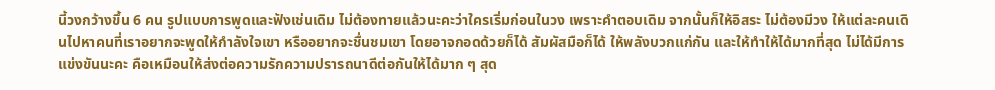นี้วงกว้างขึ้น 6 คน รูปแบบการพูดและฟังเช่นเดิม ไม่ต้องทายแล้วนะคะว่าใครเริ่มก่อนในวง เพราะคำตอบเดิม จากนั้นก็ให้อิสระ ไม่ต้องมีวง ให้แต่ละคนเดินไปหาคนที่เราอยากจะพูดให้กำลังใจเขา หรืออยากจะชื่นชมเขา โดยอาจกอดด้วยก็ได้ สัมผัสมือก็ได้ ให้พลังบวกแก่กัน และให้ทำให้ได้มากที่สุด ไม่ได้มีการแข่งขันนะคะ คือเหมือนให้ส่งต่อความรักความปรารถนาดีต่อกันให้ได้มาก ๆ สุด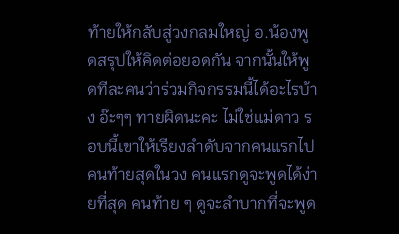ท้ายให้กลับสู่วงกลมใหญ่ อ.น้องพูดสรุปให้คิดต่อยอดกัน จากนั้นให้พูดทีละคนว่าร่วมกิจกรรมนี้ได้อะไรบ้าง อ๊ะๆๆ ทายผิดนะคะ ไม่ใช่แม่ดาว รอบนี้เขาให้เรียงลำดับจากคนแรกไปคนท้ายสุดในวง คนแรกดูจะพูดได้ง่ายที่สุด คนท้าย ๆ ดูจะลำบากที่จะพูด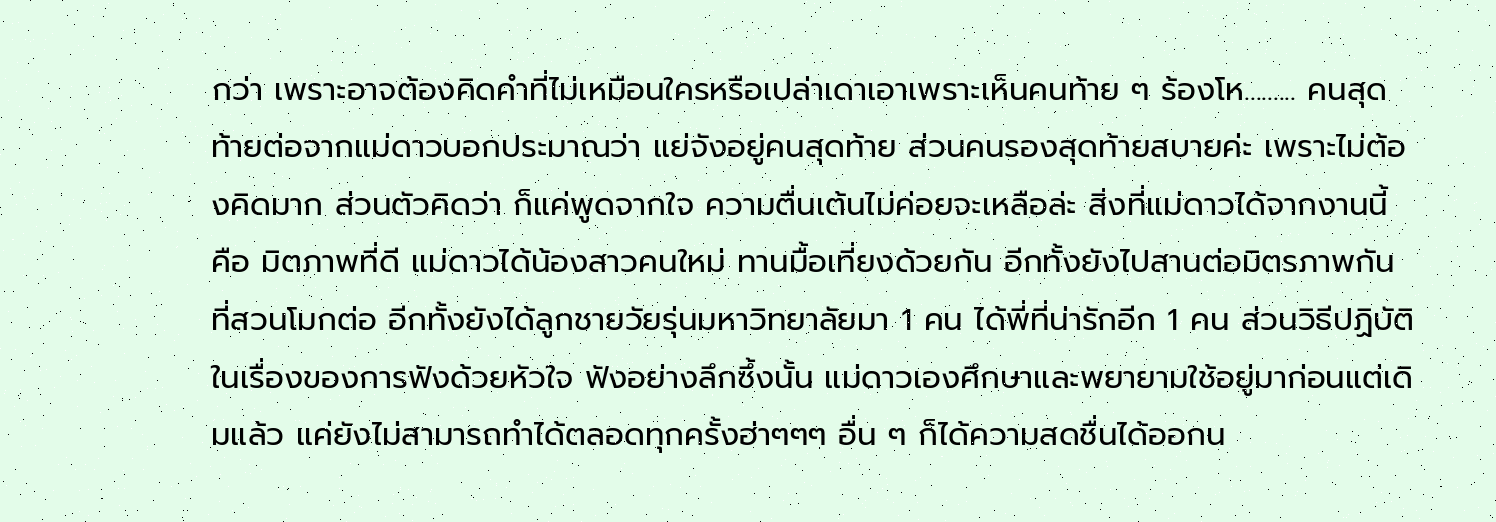กว่า เพราะอาจต้องคิดคำที่ไม่เหมือนใครหรือเปล่าเดาเอาเพราะเห็นคนท้าย ๆ ร้องโห......... คนสุดท้ายต่อจากแม่ดาวบอกประมาณว่า แย่จังอยู่คนสุดท้าย ส่วนคนรองสุดท้ายสบายค่ะ เพราะไม่ต้องคิดมาก ส่วนตัวคิดว่า ก็แค่พูดจากใจ ความตื่นเต้นไม่ค่อยจะเหลือล่ะ สิ่งที่แม่ดาวได้จากงานนี้ คือ มิตภาพที่ดี แม่ดาวได้น้องสาวคนใหม่ ทานมื้อเที่ยงด้วยกัน อีกทั้งยังไปสานต่อมิตรภาพกันที่สวนโมกต่อ อีกทั้งยังได้ลูกชายวัยรุ่นมหาวิทยาลัยมา 1 คน ได้พี่ที่น่ารักอีก 1 คน ส่วนวิธีปฏิบัติในเรื่องของการฟังด้วยหัวใจ ฟังอย่างลึกซึ้งนั้น แม่ดาวเองศึกษาและพยายามใช้อยู่มาก่อนแต่เดิมแล้ว แค่ยังไม่สามารถทำได้ตลอดทุกครั้งฮ่าๆๆๆ อื่น ๆ ก็ได้ความสดชื่นได้ออกน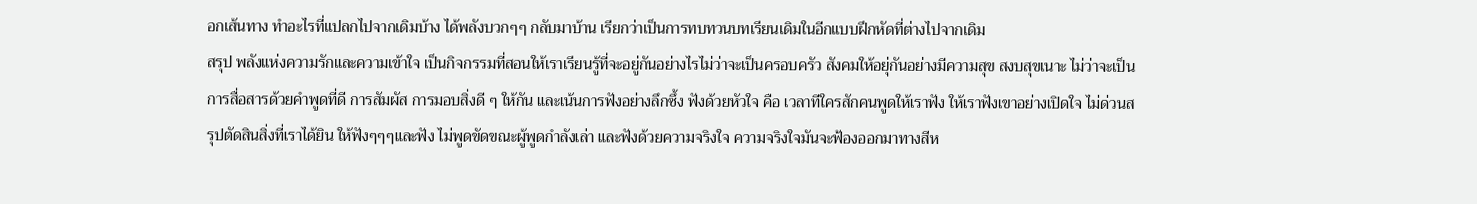อกเส้นทาง ทำอะไรที่แปลกไปจากเดิมบ้าง ได้พลังบวกๆๆ กลับมาบ้าน เรียกว่าเป็นการทบทวนบทเรียนเดิมในอีกแบบฝึกหัดที่ต่างไปจากเดิม
สรุป พลังแห่งความรักและความเข้าใจ เป็นกิจกรรมที่สอนให้เราเรียนรู้ที่จะอยู่กันอย่างไรไม่ว่าจะเป็นครอบครัว สังคมให้อยุ่กันอย่างมีความสุข สงบสุขเนาะ ไม่ว่าจะเป็นการสื่อสารด้วยคำพูดที่ดี การสัมผัส การมอบสิ่งดี ๆ ให้กัน และเน้นการฟังอย่างลึกซึ้ง ฟังด้วยหัวใจ คือ เวลาทีใครสักคนพูดให้เราฟัง ให้เราฟังเขาอย่างเปิดใจ ไม่ด่วนสรุปตัดสินสิ่งที่เราได้ยิน ให้ฟังๆๆๆและฟัง ไม่พูดขัดขณะผู้พูดกำลังเล่า และฟังด้วยความจริงใจ ความจริงใจมันจะฟ้องออกมาทางสีห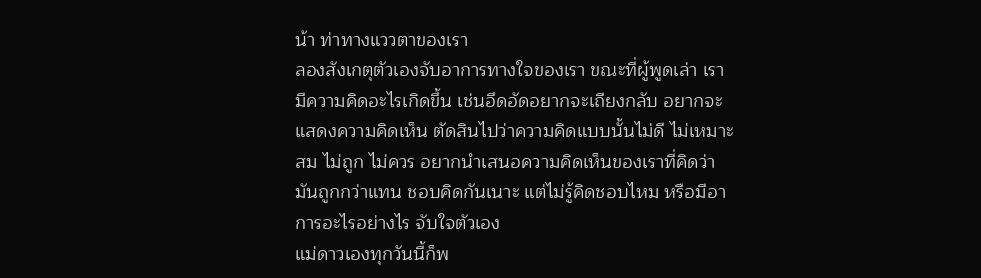น้า ท่าทางแววตาของเรา
ลองสังเกตุตัวเองจับอาการทางใจของเรา ขณะที่ผู้พูดเล่า เรามีความคิดอะไรเกิดขึ้น เช่นอึดอัดอยากจะเถียงกลับ อยากจะแสดงความคิดเห็น ตัดสินไปว่าความคิดแบบนั้นไม่ดี ไม่เหมาะสม ไม่ถูก ไม่ควร อยากนำเสนอความคิดเห็นของเราที่คิดว่ามันถูกกว่าแทน ชอบคิดกันเนาะ แต่ไม่รู้คิดชอบไหม หรือมีอาการอะไรอย่างไร จับใจตัวเอง
แม่ดาวเองทุกวันนี้ก็พ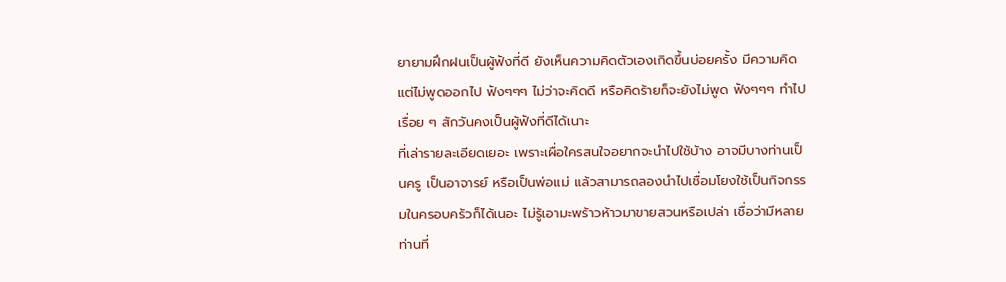ยายามฝึกฝนเป็นผู้ฟังที่ดี ยังเห็นความคิดตัวเองเกิดขึ้นบ่อยครั้ง มีความคิดแต่ไม่พูดออกไป ฟังๆๆๆ ไม่ว่าจะคิดดี หรือคิดร้ายก็จะยังไม่พูด ฟังๆๆๆ ทำไปเรื่อย ๆ สักวันคงเป็นผู้ฟังที่ดีได้เนาะ
ที่เล่ารายละเอียดเยอะ เพราะเผื่อใครสนใจอยากจะนำไปใช้บ้าง อาจมีบางท่านเป็นครู เป็นอาจารย์ หรือเป็นพ่อแม่ แล้วสามารถลองนำไปเชื่อมโยงใช้เป็นกิจกรรมในครอบครัวก็ได้เนอะ ไม่รู้เอามะพร้าวห้าวมาขายสวนหรือเปล่า เชื่อว่ามีหลายท่านที่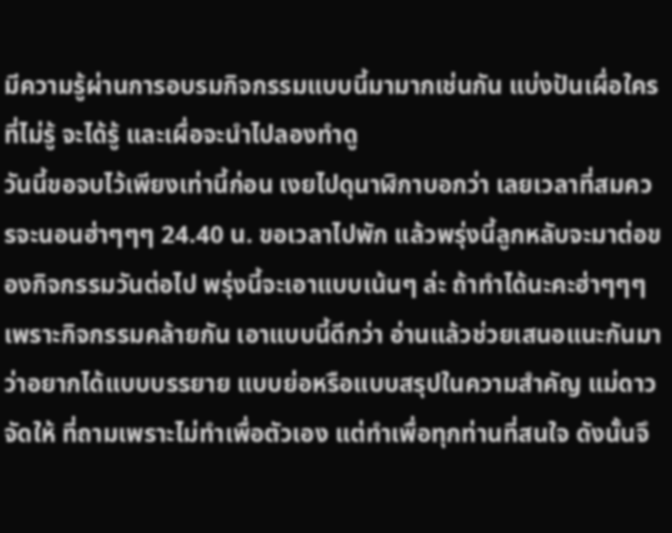มีความรู้ผ่านการอบรมกิจกรรมแบบนี้มามากเช่นกัน แบ่งปันเผื่อใครที่ไม่รู้ จะได้รู้ และเผื่อจะนำไปลองทำดู
วันนี้ขอจบไว้เพียงเท่านี้ก่อน เงยไปดุนาฬิกาบอกว่า เลยเวลาที่สมควรจะนอนฮ่าๆๆๆ 24.40 น. ขอเวลาไปพัก แล้วพรุ่งนี้ลูกหลับจะมาต่อของกิจกรรมวันต่อไป พรุ่งนี้จะเอาแบบเน้นๆ ล่ะ ถ้าทำได้นะคะฮ่าๆๆๆ เพราะกิจกรรมคล้ายกัน เอาแบบนี้ดีกว่า อ่านแล้วช่วยเสนอแนะกันมาว่าอยากได้แบบบรรยาย แบบย่อหรือแบบสรุปในความสำคัญ แม่ดาวจัดให้ ที่ถามเพราะไม่ทำเพื่อตัวเอง แต่ทำเพื่อทุกท่านที่สนใจ ดังนั้นจึ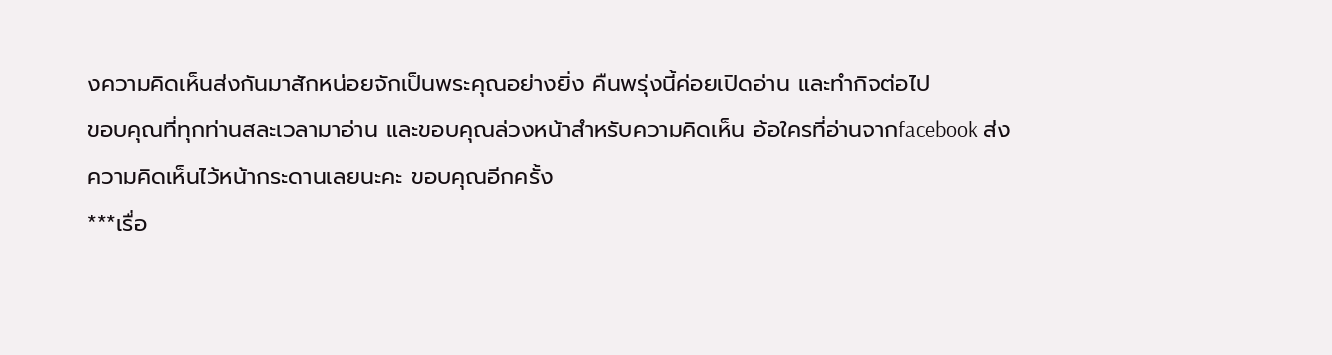งความคิดเห็นส่งกันมาสักหน่อยจักเป็นพระคุณอย่างยิ่ง คืนพรุ่งนี้ค่อยเปิดอ่าน และทำกิจต่อไป
ขอบคุณที่ทุกท่านสละเวลามาอ่าน และขอบคุณล่วงหน้าสำหรับความคิดเห็น อ้อใครที่อ่านจากfacebook ส่งความคิดเห็นไว้หน้ากระดานเลยนะคะ ขอบคุณอีกครั้ง
***เรื่อ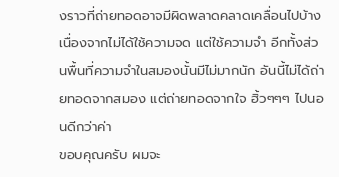งราวที่ถ่ายทอดอาจมีผิดพลาดคลาดเคลื่อนไปบ้าง เนื่องจากไม่ได้ใช้ความจด แต่ใช้ความจำ อีกทั้งส่วนพื้นที่ความจำในสมองนั้นมีไม่มากนัก อันนี้ไม่ได้ถ่ายทอดจากสมอง แต่ถ่ายทอดจากใจ ฮิ้วๆๆๆ ไปนอนดีกว่าค่า
ขอบคุณครับ ผมจะ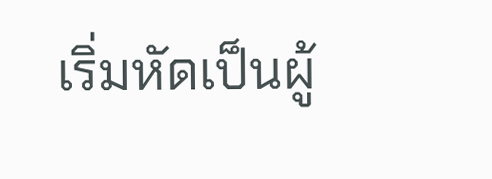เริ่มหัดเป็นผู้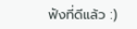ฟังที่ดีแล้ว :)